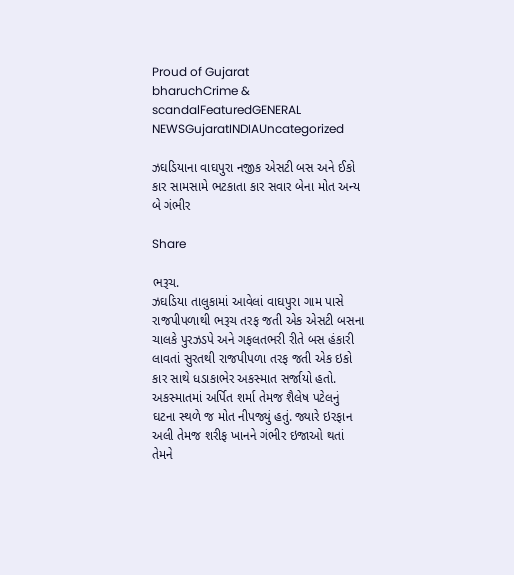Proud of Gujarat
bharuchCrime & scandalFeaturedGENERAL NEWSGujaratINDIAUncategorized

ઝઘડિયાના વાઘપુરા નજીક એસટી બસ અને ઈકો કાર સામસામે ભટકાતા કાર સવાર બેના મોત અન્ય બે ગંભીર

Share

ભરૂચ.
ઝઘડિયા તાલુકામાં આવેલાં વાઘપુરા ગામ પાસે રાજપીપળાથી ભરૂચ તરફ જતી એક એસટી બસના ચાલકે પુરઝડપે અને ગફલતભરી રીતે બસ હંકારી લાવતાં સુરતથી રાજપીપળા તરફ જતી એક ઇકો કાર સાથે ધડાકાભેર અકસ્માત સર્જાયો હતો. અકસ્માતમાં અર્પિત શર્મા તેમજ શૈલેષ પટેલનું ઘટના સ્થળે જ મોત નીપજ્યું હતું. જ્યારે ઇરફાન અલી તેમજ શરીફ ખાનને ગંભીર ઇજાઓ થતાં તેમને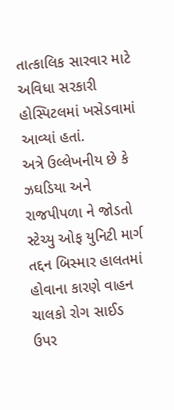તાત્કાલિક સારવાર માટે અવિધા સરકારી હોસ્પિટલમાં ખસેડવામાં આવ્યાં હતાં.
અત્રે ઉલ્લેખનીય છે કે ઝઘડિયા અને રાજપીપળા ને જોડતો સ્ટેચ્યુ ઓફ યુનિટી માર્ગ તદ્દન બિસ્માર હાલતમાં હોવાના કારણે વાહન ચાલકો રોગ સાઈડ ઉપર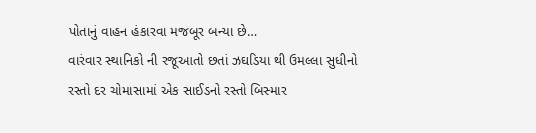પોતાનું વાહન હંકારવા મજબૂર બન્યા છે…
વારંવાર સ્થાનિકો ની રજૂઆતો છતાં ઝઘડિયા થી ઉમલ્લા સુધીનો રસ્તો દર ચોમાસામાં એક સાઈડનો રસ્તો બિસ્માર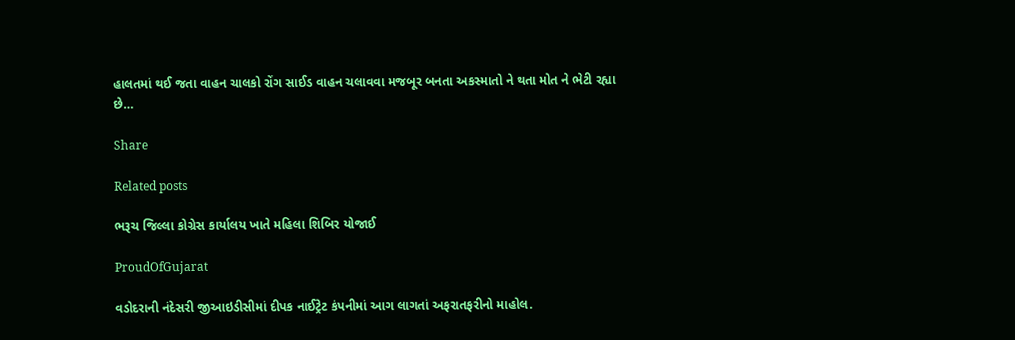હાલતમાં થઈ જતા વાહન ચાલકો રોંગ સાઈડ વાહન ચલાવવા મજબૂર બનતા અકસ્માતો ને થતા મોત ને ભેટી રહ્યા છે…

Share

Related posts

ભરૂચ જિલ્લા કોગ્રેસ કાર્યાલય ખાતે મહિલા શિબિર યોજાઈ

ProudOfGujarat

વડોદરાની નંદેસરી જીઆઇડીસીમાં દીપક નાઈટ્રેટ કંપનીમાં આગ લાગતાં અફરાતફરીનો માહોલ.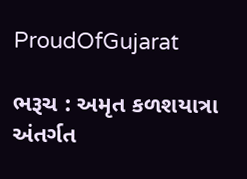ProudOfGujarat

ભરૂચ : અમૃત કળશયાત્રા અંતર્ગત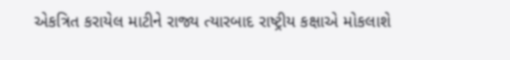એકત્રિત કરાયેલ માટીને રાજ્ય ત્યારબાદ રાષ્ટ્રીય કક્ષાએ મોકલાશે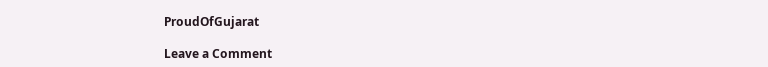ProudOfGujarat

Leave a Comment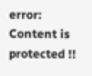error: Content is protected !!